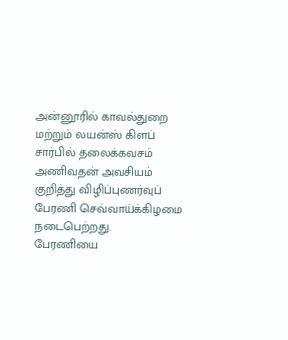அன்னூரில் காவல்துறை மற்றும் லயன்ஸ் கிளப் சார்பில் தலைக்கவசம் அணிவதன் அவசியம் குறித்து விழிப்புணர்வுப் பேரணி செவ்வாய்க்கிழமை நடைபெற்றது.
பேரணியை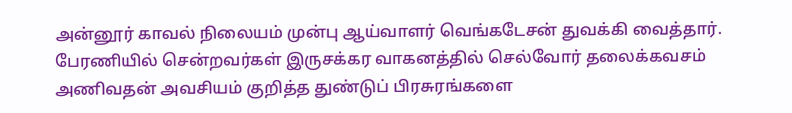அன்னூர் காவல் நிலையம் முன்பு ஆய்வாளர் வெங்கடேசன் துவக்கி வைத்தார். பேரணியில் சென்றவர்கள் இருசக்கர வாகனத்தில் செல்வோர் தலைக்கவசம் அணிவதன் அவசியம் குறித்த துண்டுப் பிரசுரங்களை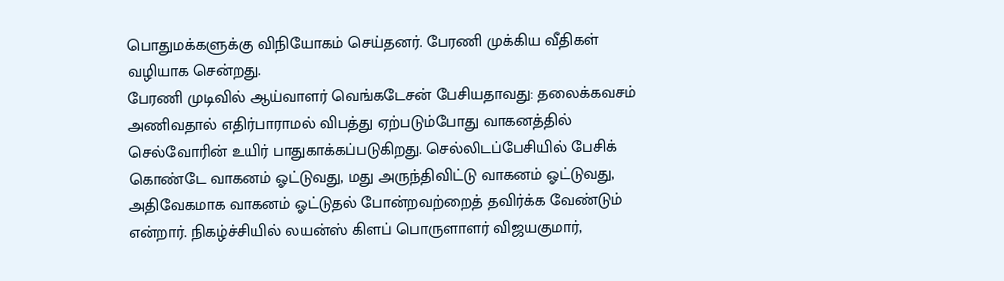பொதுமக்களுக்கு விநியோகம் செய்தனர். பேரணி முக்கிய வீதிகள் வழியாக சென்றது.
பேரணி முடிவில் ஆய்வாளர் வெங்கடேசன் பேசியதாவது: தலைக்கவசம் அணிவதால் எதிர்பாராமல் விபத்து ஏற்படும்போது வாகனத்தில் செல்வோரின் உயிர் பாதுகாக்கப்படுகிறது. செல்லிடப்பேசியில் பேசிக் கொண்டே வாகனம் ஓட்டுவது, மது அருந்திவிட்டு வாகனம் ஓட்டுவது, அதிவேகமாக வாகனம் ஓட்டுதல் போன்றவற்றைத் தவிர்க்க வேண்டும் என்றார். நிகழ்ச்சியில் லயன்ஸ் கிளப் பொருளாளர் விஜயகுமார்,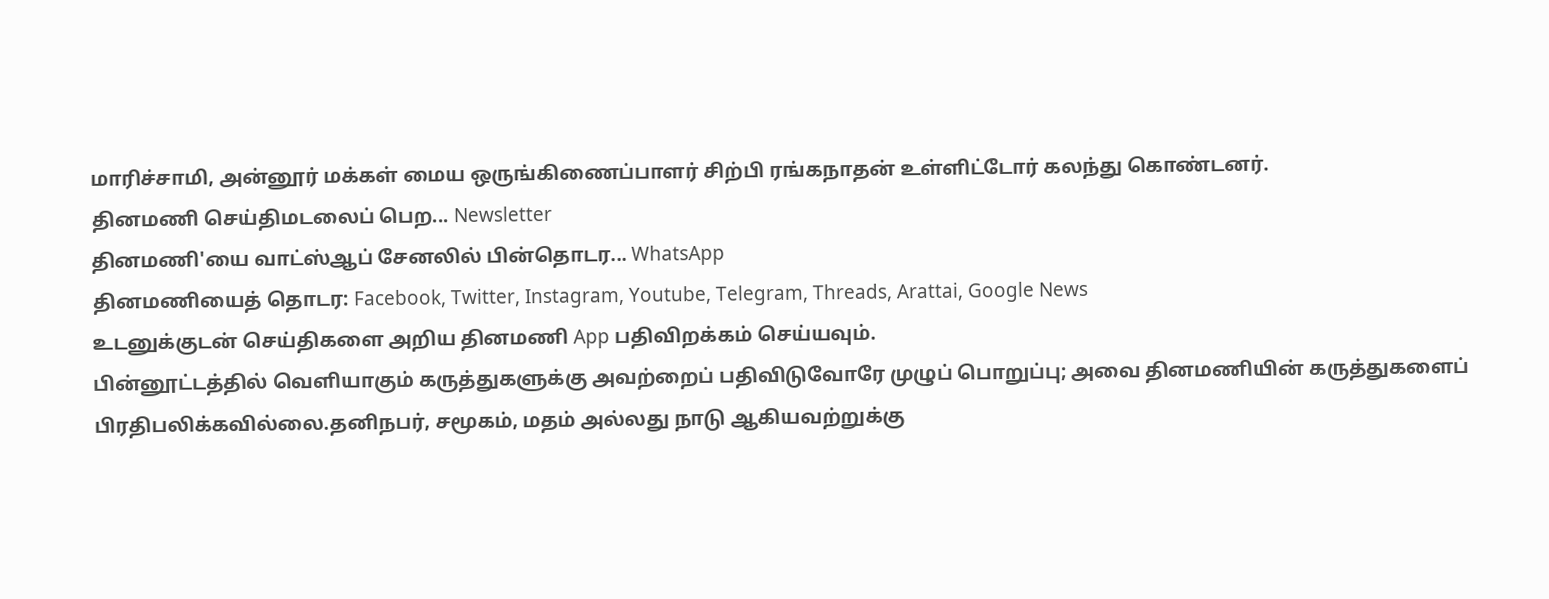மாரிச்சாமி, அன்னூர் மக்கள் மைய ஒருங்கிணைப்பாளர் சிற்பி ரங்கநாதன் உள்ளிட்டோர் கலந்து கொண்டனர்.
தினமணி செய்திமடலைப் பெற... Newsletter
தினமணி'யை வாட்ஸ்ஆப் சேனலில் பின்தொடர... WhatsApp
தினமணியைத் தொடர: Facebook, Twitter, Instagram, Youtube, Telegram, Threads, Arattai, Google News
உடனுக்குடன் செய்திகளை அறிய தினமணி App பதிவிறக்கம் செய்யவும்.
பின்னூட்டத்தில் வெளியாகும் கருத்துகளுக்கு அவற்றைப் பதிவிடுவோரே முழுப் பொறுப்பு; அவை தினமணியின் கருத்துகளைப் பிரதிபலிக்கவில்லை.தனிநபர், சமூகம், மதம் அல்லது நாடு ஆகியவற்றுக்கு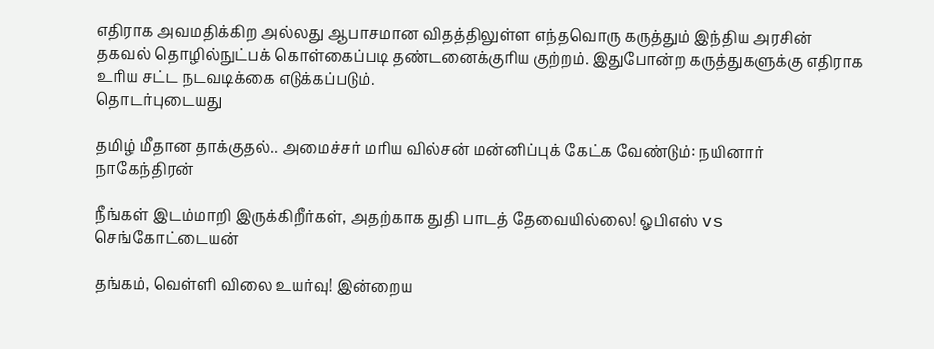எதிராக அவமதிக்கிற அல்லது ஆபாசமான விதத்திலுள்ள எந்தவொரு கருத்தும் இந்திய அரசின் தகவல் தொழில்நுட்பக் கொள்கைப்படி தண்டனைக்குரிய குற்றம். இதுபோன்ற கருத்துகளுக்கு எதிராக உரிய சட்ட நடவடிக்கை எடுக்கப்படும்.
தொடர்புடையது

தமிழ் மீதான தாக்குதல்.. அமைச்சர் மரிய வில்சன் மன்னிப்புக் கேட்க வேண்டும்: நயினார் நாகேந்திரன்

நீங்கள் இடம்மாறி இருக்கிறீர்கள், அதற்காக துதி பாடத் தேவையில்லை! ஓபிஎஸ் vs செங்கோட்டையன்

தங்கம், வெள்ளி விலை உயர்வு! இன்றைய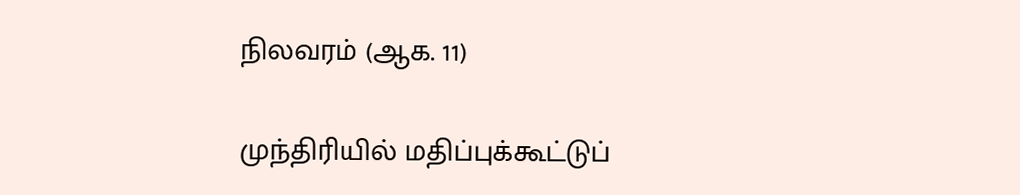நிலவரம் (ஆக. 11)

முந்திரியில் மதிப்புக்கூட்டுப்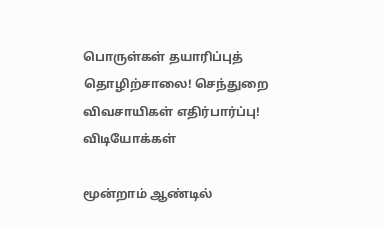பொருள்கள் தயாரிப்புத் தொழிற்சாலை! செந்துறை விவசாயிகள் எதிர்பார்ப்பு!
விடியோக்கள்

மூன்றாம் ஆண்டில்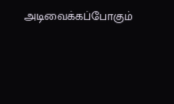அடிவைக்கப்போகும்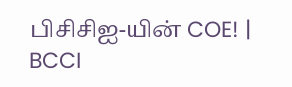பிசிசிஐ-யின் COE! | BCCI